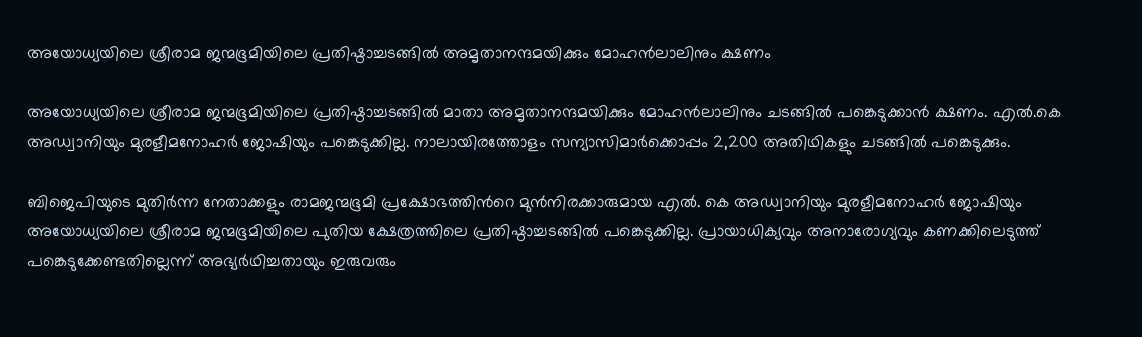അയോധ്യയിലെ ശ്രീരാമ ജന്മഭൂമിയിലെ പ്രതിഷ്ഠാച്ചടങ്ങില്‍ അമൃതാനന്ദമയിക്കും മോഹന്‍ലാലിനും ക്ഷണം

അയോധ്യയിലെ ശ്രീരാമ ജന്മഭൂമിയിലെ പ്രതിഷ്ഠാച്ചടങ്ങില്‍ മാതാ അമൃതാനന്ദമയിക്കും മോഹന്‍ലാലിനും ചടങ്ങില്‍ പങ്കെടുക്കാന്‍ ക്ഷണം. എല്‍.കെ അഡ്വാനിയും മുരളീമനോഹര്‍ ജോഷിയും പങ്കെടുക്കില്ല. നാലായിരത്തോളം സന്യാസിമാര്‍ക്കൊപ്പം 2,200 അതിഥികളും ചടങ്ങില്‍ പങ്കെടുക്കും.

ബിജെപിയുടെ മുതിര്‍ന്ന നേതാക്കളും രാമജന്മഭൂമി പ്രക്ഷോഭത്തിന്‍റെ മുന്‍നിരക്കാരുമായ എല്‍. കെ അഡ്വാനിയും മുരളീമനോഹര്‍ ജോഷിയും അയോധ്യയിലെ ശ്രീരാമ ജന്മഭൂമിയിലെ പുതിയ ക്ഷേത്രത്തിലെ പ്രതിഷ്ഠാച്ചടങ്ങില്‍ പങ്കെടുക്കില്ല. പ്രായാധിക്യവും അനാരോഗ്യവും കണക്കിലെടുത്ത് പങ്കെടുക്കേണ്ടതില്ലെന്ന് അഭ്യര്‍ഥിച്ചതായും ഇരുവരും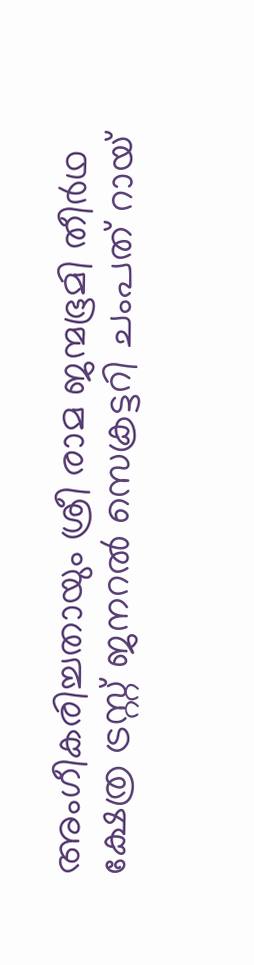അംഗീകരിച്ചതായും ശ്രീ രാമ ജന്മഭൂമി തീര്‍ഥ ക്ഷേത്ര ട്രസ്റ്റ് ജനറല്‍ സെക്രട്ടറി ചംപത് റായ്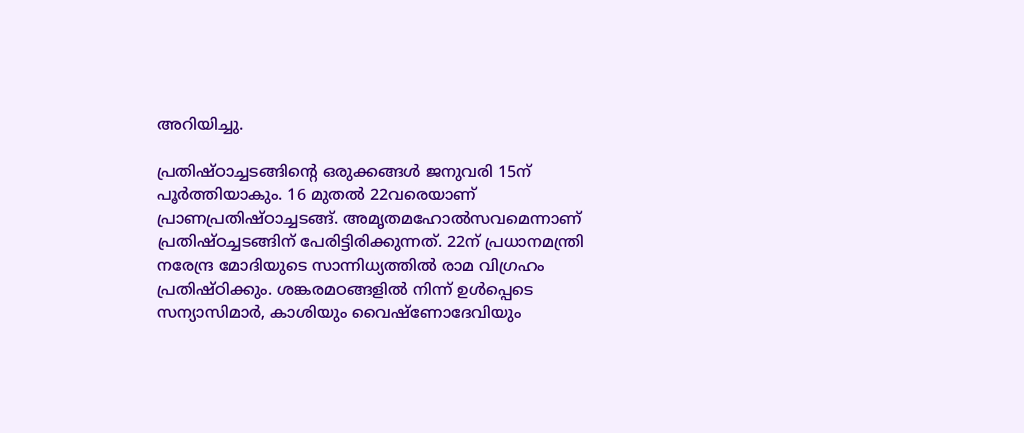അറിയിച്ചു.

പ്രതിഷ്ഠാച്ചടങ്ങിന്‍റെ ഒരുക്കങ്ങള്‍ ജനുവരി 15ന് പൂര്‍ത്തിയാകും. 16 മുതല്‍ 22വരെയാണ് പ്രാണപ്രതിഷ്ഠാച്ചടങ്ങ്. അമൃതമഹോല്‍സവമെന്നാണ് പ്രതിഷ്ഠച്ചടങ്ങിന് പേരിട്ടിരിക്കുന്നത്. 22ന് പ്രധാനമന്ത്രി നരേന്ദ്ര മോദിയുടെ സാന്നിധ്യത്തില്‍ രാമ വിഗ്രഹം പ്രതിഷ്ഠിക്കും. ശങ്കരമഠങ്ങളില്‍ നിന്ന് ഉള്‍പ്പെടെ സന്യാസിമാര്‍, കാശിയും വൈഷ്ണോദേവിയും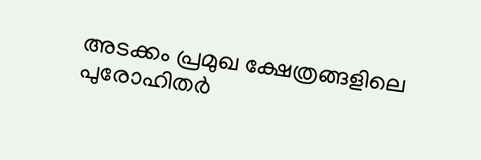അടക്കം പ്രമുഖ ക്ഷേത്രങ്ങളിലെ പുരോഹിതര്‍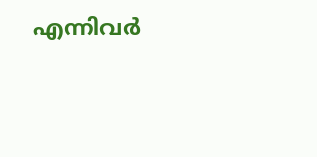എന്നിവര്‍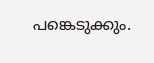പങ്കെടുക്കും.